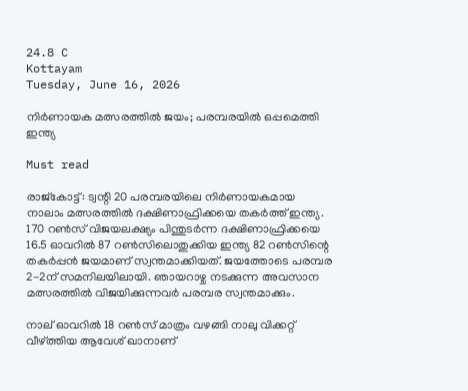24.8 C
Kottayam
Tuesday, June 16, 2026

നിർണായക മത്സരത്തിൽ ജയം; പരമ്പരയിൽ ഒപ്പമെത്തി ഇന്ത്യ

Must read

രാജ്കോട്ട്: ട്വന്റി 20 പരമ്പരയിലെ നിര്‍ണായകമായ നാലാം മത്സരത്തില്‍ ദക്ഷിണാഫ്രിക്കയെ തകര്‍ത്ത് ഇന്ത്യ. 170 റണ്‍സ് വിജയലക്ഷ്യം പിന്തുടര്‍ന്ന ദക്ഷിണാഫ്രിക്കയെ 16.5 ഓവറില്‍ 87 റണ്‍സിലൊതുക്കിയ ഇന്ത്യ 82 റണ്‍സിന്റെ തകര്‍പ്പന്‍ ജയമാണ് സ്വന്തമാക്കിയത്. ജയത്തോടെ പരമ്പര 2-2ന് സമനിലയിലായി. ഞായറാഴ്ച നടക്കുന്ന അവസാന മത്സരത്തില്‍ വിജയിക്കുന്നവര്‍ പരമ്പര സ്വന്തമാക്കും.

നാല് ഓവറില്‍ 18 റണ്‍സ് മാത്രം വഴങ്ങി നാലു വിക്കറ്റ് വീഴ്ത്തിയ ആവേശ് ഖാനാണ്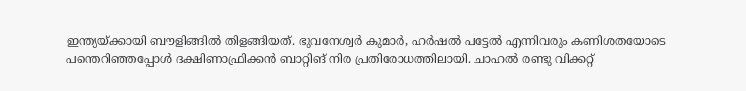ഇന്ത്യയ്ക്കായി ബൗളിങ്ങില്‍ തിളങ്ങിയത്. ഭുവനേശ്വര്‍ കുമാര്‍, ഹര്‍ഷല്‍ പട്ടേല്‍ എന്നിവരും കണിശതയോടെ പന്തെറിഞ്ഞപ്പോള്‍ ദക്ഷിണാഫ്രിക്കന്‍ ബാറ്റിങ് നിര പ്രതിരോധത്തിലായി. ചാഹല്‍ രണ്ടു വിക്കറ്റ്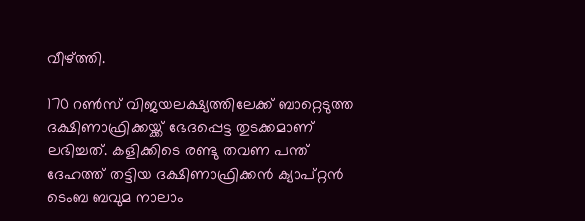വീഴ്ത്തി.

170 റണ്‍സ് വിജയലക്ഷ്യത്തിലേക്ക് ബാറ്റെടുത്ത ദക്ഷിണാഫ്രിക്കയ്ക്ക് ഭേദപ്പെട്ട തുടക്കമാണ് ലഭിച്ചത്. കളിക്കിടെ രണ്ടു തവണ പന്ത് ദേഹത്ത് തട്ടിയ ദക്ഷിണാഫ്രിക്കന്‍ ക്യാപ്റ്റന്‍ ടെംബ ബവുമ നാലാം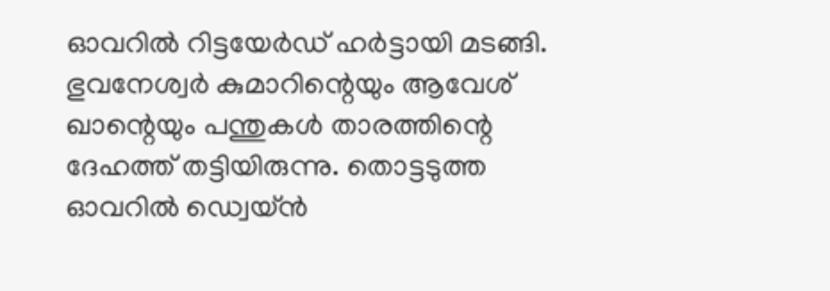ഓവറില്‍ റിട്ടയേര്‍ഡ് ഹര്‍ട്ടായി മടങ്ങി. ഭുവനേശ്വര്‍ കുമാറിന്റെയും ആവേശ് ഖാന്റെയും പന്തുകള്‍ താരത്തിന്റെ ദേഹത്ത് തട്ടിയിരുന്നു. തൊട്ടടുത്ത ഓവറില്‍ ഡ്വെയ്ന്‍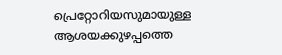പ്രെറ്റോറിയസുമായുള്ള ആശയക്കുഴപ്പത്തെ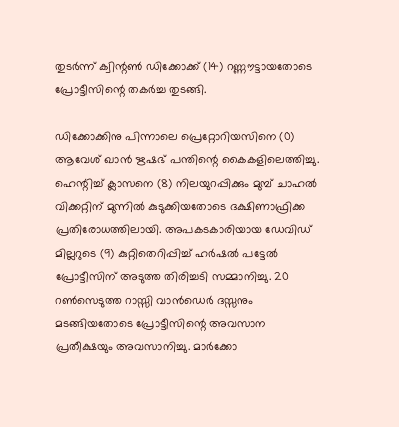തുടര്‍ന്ന് ക്വിന്റണ്‍ ഡിക്കോക്ക് (14) റണ്ണൗട്ടായതോടെ പ്രോട്ടീസിന്റെ തകര്‍ച്ച തുടങ്ങി.

ഡിക്കോക്കിനു പിന്നാലെ പ്രെറ്റോറിയസിനെ (0) ആവേശ് ഖാന്‍ ഋഷഭ് പന്തിന്റെ കൈകളിലെത്തിച്ചു. ഹെന്റിച്ച് ക്ലാസനെ (8) നിലയുറപ്പിക്കും മുമ്പ് ചാഹല്‍ വിക്കറ്റിന് മുന്നില്‍ കുടുക്കിയതോടെ ദക്ഷിണാഫ്രിക്ക പ്രതിരോധത്തിലായി. അപകടകാരിയായ ഡേവിഡ് മില്ലറുടെ (9) കുറ്റിതെറിപ്പിച്ച് ഹര്‍ഷല്‍ പട്ടേല്‍ പ്രോട്ടീസിന് അടുത്ത തിരിച്ചടി സമ്മാനിച്ചു. 20 റണ്‍സെടുത്ത റാസ്സി വാന്‍ഡെര്‍ ദസ്സനും മടങ്ങിയതോടെ പ്രോട്ടീസിന്റെ അവസാന പ്രതീക്ഷയും അവസാനിച്ചു. മാര്‍ക്കോ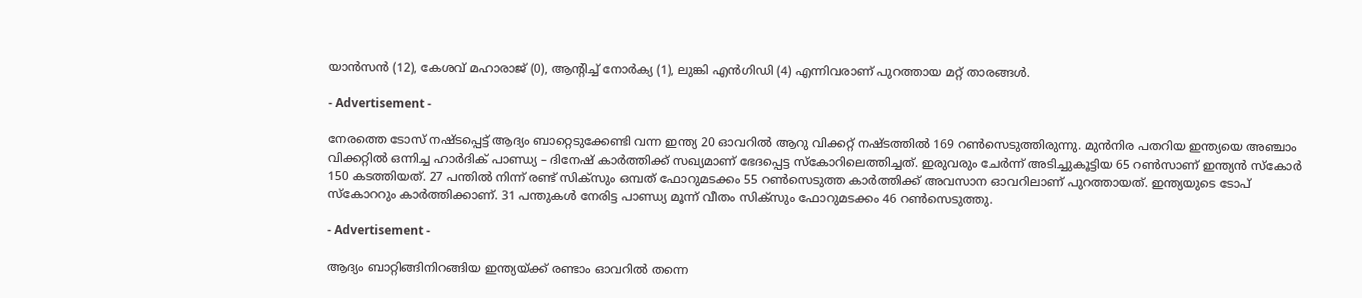യാന്‍സന്‍ (12), കേശവ് മഹാരാജ് (0), ആന്റിച്ച് നോര്‍ക്യ (1), ലുങ്കി എന്‍ഗിഡി (4) എന്നിവരാണ് പുറത്തായ മറ്റ് താരങ്ങള്‍.

- Advertisement -

നേരത്തെ ടോസ് നഷ്ടപ്പെട്ട് ആദ്യം ബാറ്റെടുക്കേണ്ടി വന്ന ഇന്ത്യ 20 ഓവറില്‍ ആറു വിക്കറ്റ് നഷ്ടത്തില്‍ 169 റണ്‍സെടുത്തിരുന്നു. മുന്‍നിര പതറിയ ഇന്ത്യയെ അഞ്ചാം വിക്കറ്റില്‍ ഒന്നിച്ച ഹാര്‍ദിക് പാണ്ഡ്യ – ദിനേഷ് കാര്‍ത്തിക്ക് സഖ്യമാണ് ഭേദപ്പെട്ട സ്‌കോറിലെത്തിച്ചത്. ഇരുവരും ചേര്‍ന്ന് അടിച്ചുകൂട്ടിയ 65 റണ്‍സാണ് ഇന്ത്യന്‍ സ്‌കോര്‍ 150 കടത്തിയത്. 27 പന്തില്‍ നിന്ന് രണ്ട് സിക്സും ഒമ്പത് ഫോറുമടക്കം 55 റണ്‍സെടുത്ത കാര്‍ത്തിക്ക് അവസാന ഓവറിലാണ് പുറത്തായത്. ഇന്ത്യയുടെ ടോപ് സ്‌കോററും കാര്‍ത്തിക്കാണ്. 31 പന്തുകള്‍ നേരിട്ട പാണ്ഡ്യ മൂന്ന് വീതം സിക്സും ഫോറുമടക്കം 46 റണ്‍സെടുത്തു.

- Advertisement -

ആദ്യം ബാറ്റിങ്ങിനിറങ്ങിയ ഇന്ത്യയ്ക്ക് രണ്ടാം ഓവറില്‍ തന്നെ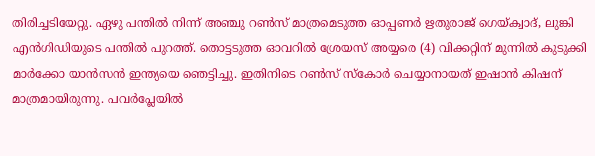തിരിച്ചടിയേറ്റു. ഏഴു പന്തില്‍ നിന്ന് അഞ്ചു റണ്‍സ് മാത്രമെടുത്ത ഓപ്പണര്‍ ഋതുരാജ് ഗെയ്ക്വാദ്, ലുങ്കി എന്‍ഗിഡിയുടെ പന്തില്‍ പുറത്ത്. തൊട്ടടുത്ത ഓവറില്‍ ശ്രേയസ് അയ്യരെ (4) വിക്കറ്റിന് മുന്നില്‍ കുടുക്കി മാര്‍ക്കോ യാന്‍സന്‍ ഇന്ത്യയെ ഞെട്ടിച്ചു. ഇതിനിടെ റണ്‍സ് സ്‌കോര്‍ ചെയ്യാനായത് ഇഷാന്‍ കിഷന് മാത്രമായിരുന്നു. പവര്‍പ്ലേയില്‍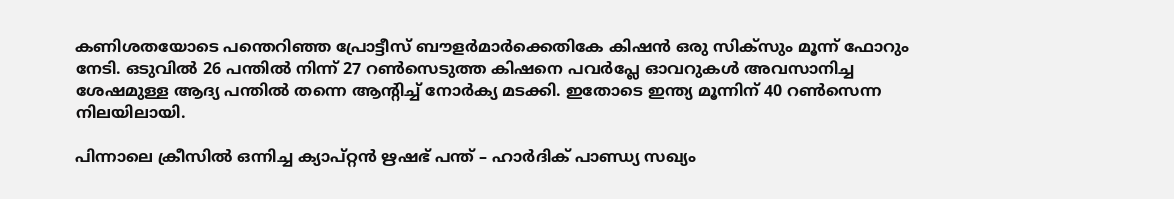കണിശതയോടെ പന്തെറിഞ്ഞ പ്രോട്ടീസ് ബൗളര്‍മാര്‍ക്കെതികേ കിഷന്‍ ഒരു സിക്സും മൂന്ന് ഫോറും നേടി. ഒടുവില്‍ 26 പന്തില്‍ നിന്ന് 27 റണ്‍സെടുത്ത കിഷനെ പവര്‍പ്ലേ ഓവറുകള്‍ അവസാനിച്ച ശേഷമുള്ള ആദ്യ പന്തില്‍ തന്നെ ആന്റിച്ച് നോര്‍ക്യ മടക്കി. ഇതോടെ ഇന്ത്യ മൂന്നിന് 40 റണ്‍സെന്ന നിലയിലായി.

പിന്നാലെ ക്രീസില്‍ ഒന്നിച്ച ക്യാപ്റ്റന്‍ ഋഷഭ് പന്ത് – ഹാര്‍ദിക് പാണ്ഡ്യ സഖ്യം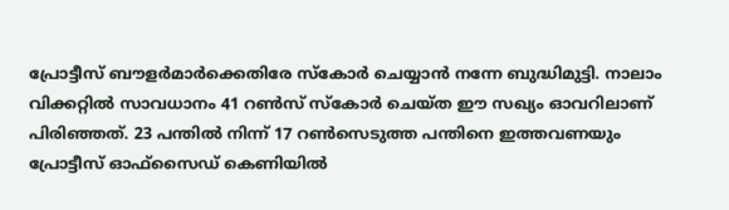പ്രോട്ടീസ് ബൗളര്‍മാര്‍ക്കെതിരേ സ്‌കോര്‍ ചെയ്യാന്‍ നന്നേ ബുദ്ധിമുട്ടി. നാലാം വിക്കറ്റില്‍ സാവധാനം 41 റണ്‍സ് സ്‌കോര്‍ ചെയ്ത ഈ സഖ്യം ഓവറിലാണ് പിരിഞ്ഞത്. 23 പന്തില്‍ നിന്ന് 17 റണ്‍സെടുത്ത പന്തിനെ ഇത്തവണയും പ്രോട്ടീസ് ഓഫ്സൈഡ് കെണിയില്‍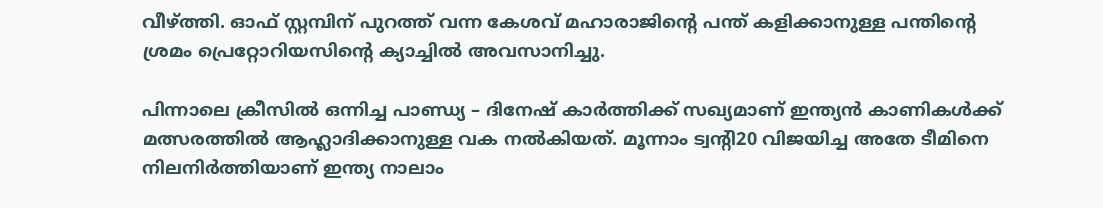വീഴ്ത്തി. ഓഫ് സ്റ്റമ്പിന് പുറത്ത് വന്ന കേശവ് മഹാരാജിന്റെ പന്ത് കളിക്കാനുള്ള പന്തിന്റെ ശ്രമം പ്രെറ്റോറിയസിന്റെ ക്യാച്ചില്‍ അവസാനിച്ചു.

പിന്നാലെ ക്രീസില്‍ ഒന്നിച്ച പാണ്ഡ്യ – ദിനേഷ് കാര്‍ത്തിക്ക് സഖ്യമാണ് ഇന്ത്യന്‍ കാണികള്‍ക്ക് മത്സരത്തില്‍ ആഹ്ലാദിക്കാനുള്ള വക നല്‍കിയത്. മൂന്നാം ട്വന്റി20 വിജയിച്ച അതേ ടീമിനെ നിലനിര്‍ത്തിയാണ് ഇന്ത്യ നാലാം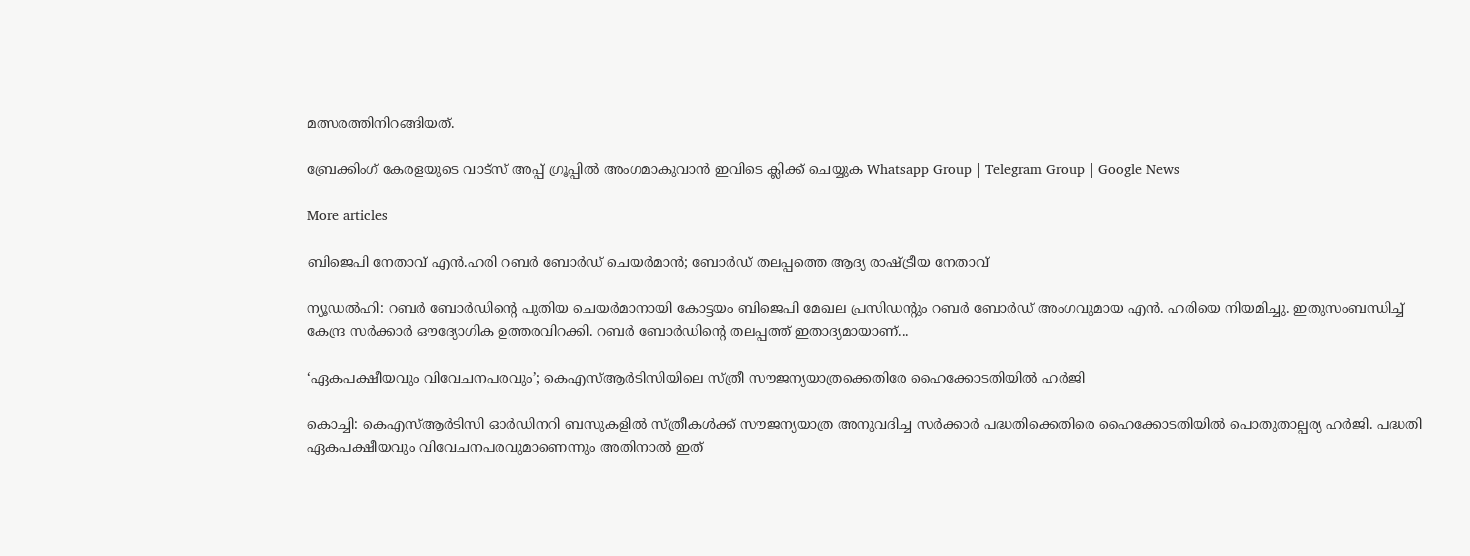മത്സരത്തിനിറങ്ങിയത്.

ബ്രേക്കിംഗ് കേരളയുടെ വാട്സ് അപ്പ് ഗ്രൂപ്പിൽ അംഗമാകുവാൻ ഇവിടെ ക്ലിക്ക് ചെയ്യുക Whatsapp Group | Telegram Group | Google News

More articles

ബിജെപി നേതാവ് എൻ.ഹരി റബർ ബോർഡ് ചെയർമാൻ; ബോര്‍ഡ് തലപ്പത്തെ ആദ്യ രാഷ്ട്രീയ നേതാവ്‌

ന്യൂഡൽഹി: റബർ ബോർഡിന്റെ പുതിയ ചെയർമാനായി കോട്ടയം ബിജെപി മേഖല പ്രസിഡന്റും റബർ ബോർഡ് അംഗവുമായ എൻ. ഹരിയെ നിയമിച്ചു. ഇതുസംബന്ധിച്ച് കേന്ദ്ര സർക്കാർ ഔദ്യോഗിക ഉത്തരവിറക്കി. റബർ ബോർഡിന്റെ തലപ്പത്ത് ഇതാദ്യമായാണ്...

‘ഏകപക്ഷീയവും വിവേചനപരവും’; കെഎസ്ആർടിസിയിലെ സ്ത്രീ സൗജന്യയാത്രക്കെതിരേ ഹൈക്കോടതിയിൽ ഹർജി

കൊച്ചി: കെഎസ്ആർടിസി ഓർഡിനറി ബസുകളിൽ സ്ത്രീകൾക്ക് സൗജന്യയാത്ര അനുവദിച്ച സർക്കാർ പദ്ധതിക്കെതിരെ ഹൈക്കോടതിയിൽ പൊതുതാല്പര്യ ഹർജി. പദ്ധതി ഏകപക്ഷീയവും വിവേചനപരവുമാണെന്നും അതിനാൽ ഇത്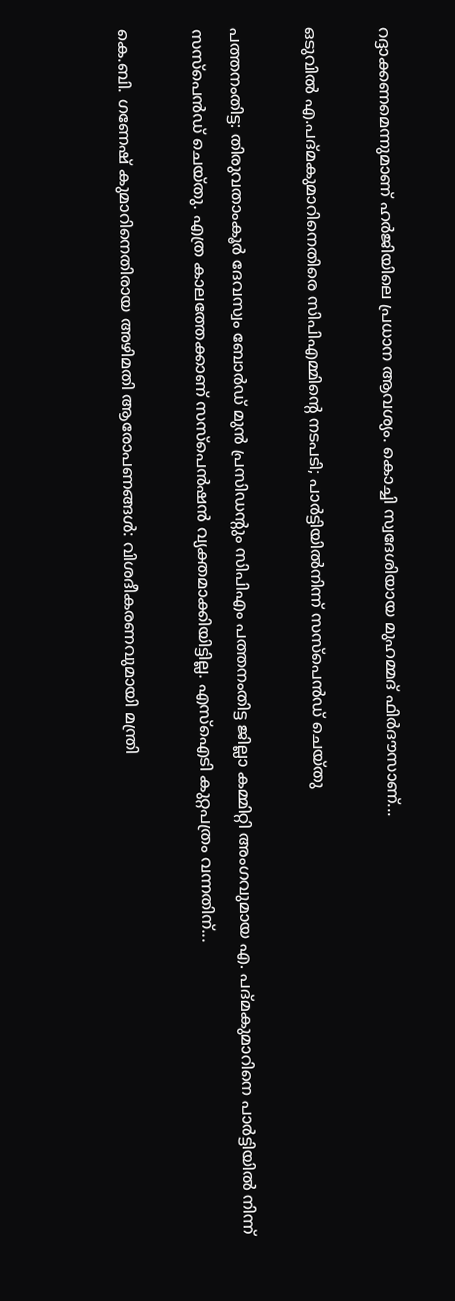റദ്ദാക്കണമെന്നുമാണ് ഹർജിയിലെ പ്രധാന ആവശ്യം. കൊച്ചി സ്വദേശിയായ മുഹമ്മദ് ഫിർദൗസാണ്...

ഒടുവിൽ എ.പദ്മകുമാറിനെതിരെ സിപിഎമ്മിന്റെ നടപടി; പാർട്ടിയിൽനിന്ന് സസ്‌പെൻഡ് ചെയ്തു

പത്തനംതിട്ട: തിരുവതാംകൂർ ദേവസ്വം ബോർഡ് മുൻ പ്രസിഡന്റും സിപിഎം പത്തനംതിട്ട ജില്ലാ കമ്മിറ്റി അംഗവുമായ എ. പദ്മകുമാറിനെ പാർട്ടിയിൽ നിന്ന് സസ്പെൻഡ് ചെയ്തു. എത്ര കാലത്തേക്കാണ് സസ്‌പെൻഷൻ വ്യക്തമാക്കിയിട്ടില്ല. എസ്‌ഐടി കുറ്റപത്രം വന്നതിന്...

കെ.ബി. ഗണേഷ് കുമാറിനെതിരായ അഴിമതി ആരോപണങ്ങൾ: വിശദീകരണവുമായി മന്ത്രി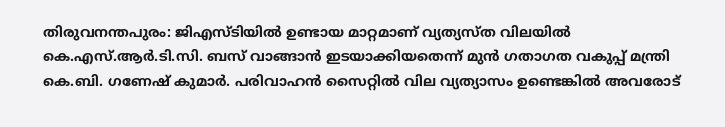തിരുവനന്തപുരം: ജിഎസ്ടിയിൽ ഉണ്ടായ മാറ്റമാണ് വ്യത്യസ്ത വിലയിൽ കെ.എസ്.ആർ.ടി.സി. ബസ് വാങ്ങാൻ ഇടയാക്കിയതെന്ന്‌ മുൻ ഗതാഗത വകുപ്പ്‌ മന്ത്രി കെ.ബി. ഗണേഷ് കുമാർ. പരിവാഹൻ സൈറ്റിൽ വില വ്യത്യാസം ഉണ്ടെങ്കിൽ അവരോട്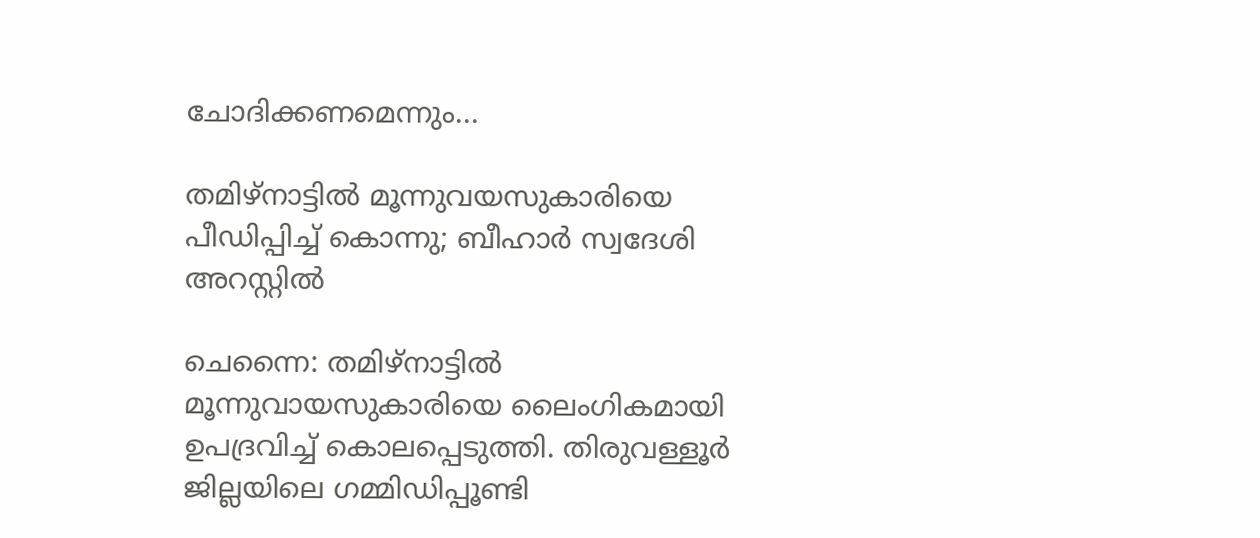ചോദിക്കണമെന്നും...

തമിഴ്‌നാട്ടിൽ മൂന്നുവയസുകാരിയെ പീഡിപ്പിച്ച് കൊന്നു; ബീഹാർ സ്വദേശി അറസ്റ്റിൽ

ചെന്നൈ: തമിഴ്‌നാട്ടിൽ മൂന്നുവായസുകാരിയെ ലൈംഗികമായി ഉപദ്രവിച്ച് കൊലപ്പെടുത്തി. തിരുവള്ളൂർ ജില്ലയിലെ ഗമ്മിഡിപ്പൂണ്ടി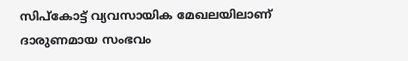സിപ്‌കോട്ട് വ്യവസായിക മേഖലയിലാണ് ദാരുണമായ സംഭവം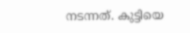നടന്നത്. കുട്ടിയെ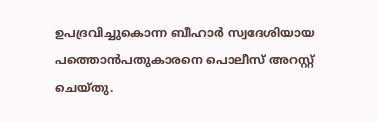ഉപദ്രവിച്ചുകൊന്ന ബീഹാർ സ്വദേശിയായ പത്തൊൻപതുകാരനെ പൊലീസ് അറസ്റ്റ് ചെയ്‌തു.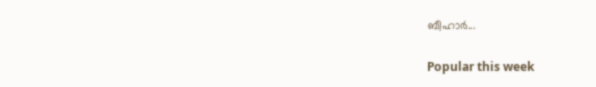ബീഹാർ...

Popular this week